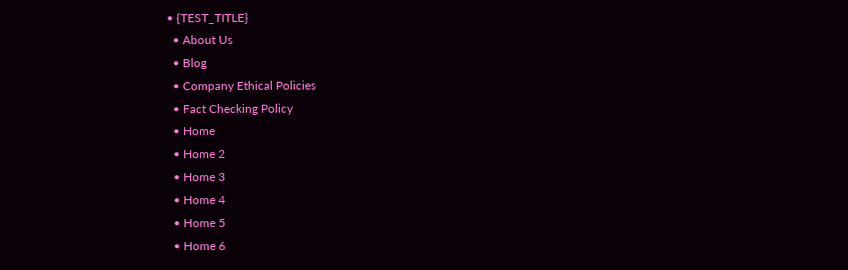• {TEST_TITLE}
  • About Us
  • Blog
  • Company Ethical Policies
  • Fact Checking Policy
  • Home
  • Home 2
  • Home 3
  • Home 4
  • Home 5
  • Home 6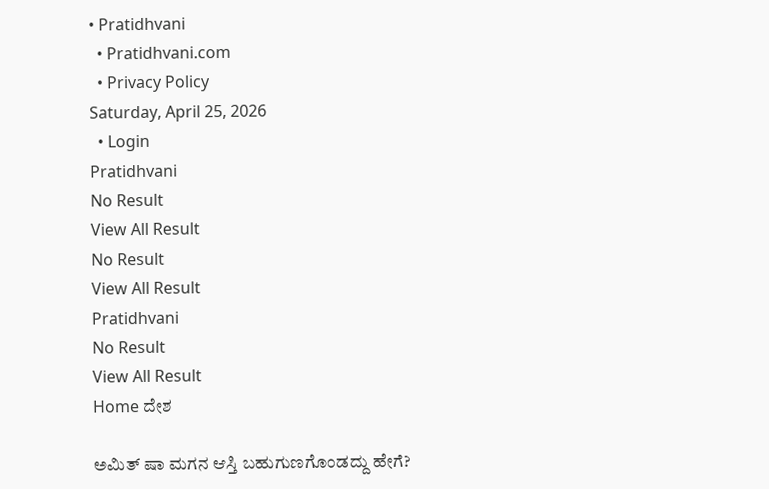• Pratidhvani
  • Pratidhvani.com
  • Privacy Policy
Saturday, April 25, 2026
  • Login
Pratidhvani
No Result
View All Result
No Result
View All Result
Pratidhvani
No Result
View All Result
Home ದೇಶ

ಅಮಿತ್ ಷಾ ಮಗನ ಆಸ್ತಿ ಬಹುಗುಣಗೊಂಡದ್ದು ಹೇಗೆ?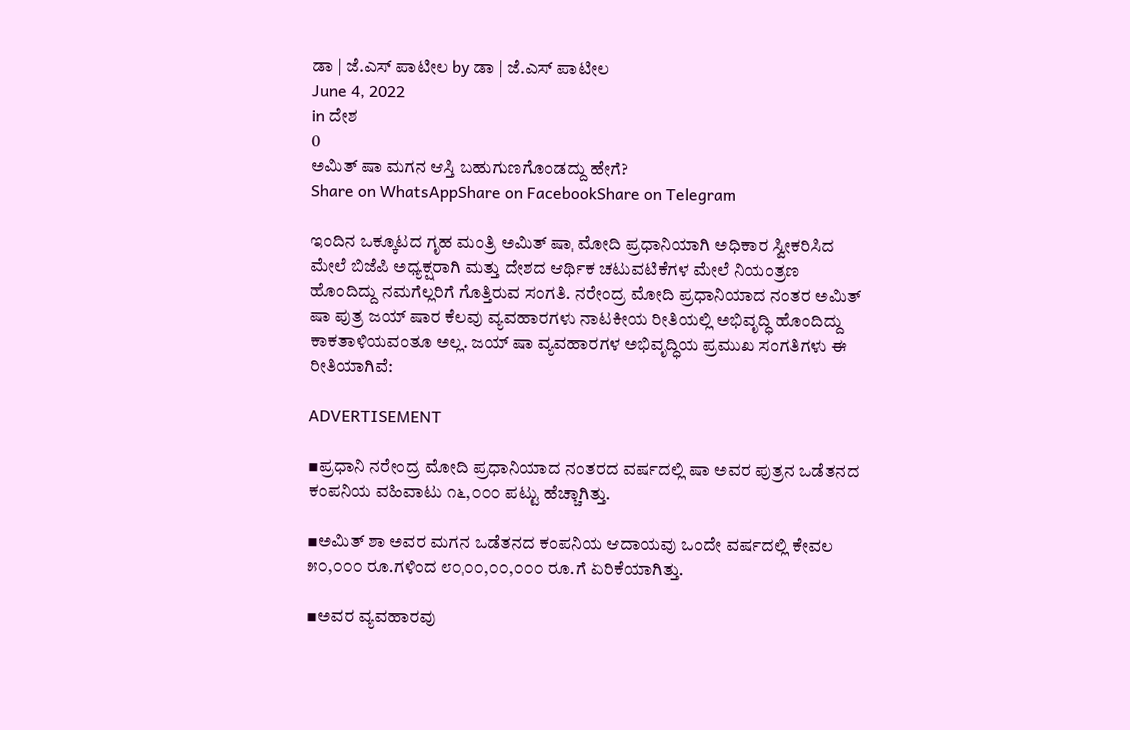ಡಾ | ಜೆ.ಎಸ್ ಪಾಟೀಲ by ಡಾ | ಜೆ.ಎಸ್ ಪಾಟೀಲ
June 4, 2022
in ದೇಶ
0
ಅಮಿತ್ ಷಾ ಮಗನ ಆಸ್ತಿ ಬಹುಗುಣಗೊಂಡದ್ದು ಹೇಗೆ?
Share on WhatsAppShare on FacebookShare on Telegram

ಇಂದಿನ ಒಕ್ಕೂಟದ ಗೃಹ ಮಂತ್ರಿ ಅಮಿತ್ ಷಾˌ ಮೋದಿ ಪ್ರಧಾನಿಯಾಗಿ ಅಧಿಕಾರ ಸ್ವೀಕರಿಸಿದ ಮೇಲೆ ಬಿಜೆಪಿ ಅಧ್ಯಕ್ಷರಾಗಿ ಮತ್ತು ದೇಶದ ಆರ್ಥಿಕ ಚಟುವಟಿಕೆಗಳ ಮೇಲೆ ನಿಯಂತ್ರಣ ಹೊಂದಿದ್ದು ನಮಗೆಲ್ಲರಿಗೆ ಗೊತ್ತಿರುವ ಸಂಗತಿ. ನರೇಂದ್ರ ಮೋದಿ ಪ್ರಧಾನಿಯಾದ ನಂತರ ಅಮಿತ್ ಷಾ ಪುತ್ರ ಜಯ್ ಷಾರ ಕೆಲವು ವ್ಯವಹಾರಗಳು ನಾಟಕೀಯ ರೀತಿಯಲ್ಲಿ ಅಭಿವೃದ್ಧಿ ಹೊಂದಿದ್ದು ಕಾಕತಾಳಿಯವಂತೂ ಅಲ್ಲ. ಜಯ್ ಷಾ ವ್ಯವಹಾರಗಳ ಅಭಿವೃದ್ಧಿಯ ಪ್ರಮುಖ ಸಂಗತಿಗಳು ಈ ರೀತಿಯಾಗಿವೆ:

ADVERTISEMENT

▪ಪ್ರಧಾನಿ ನರೇಂದ್ರ ಮೋದಿ ಪ್ರಧಾನಿಯಾದ ನಂತರದ ವರ್ಷದಲ್ಲಿ ಷಾ ಅವರ ಪುತ್ರನ ಒಡೆತನದ ಕಂಪನಿಯ ವಹಿವಾಟು ೧೬,೦೦೦ ಪಟ್ಟು ಹೆಚ್ಚಾಗಿತ್ತು.

▪ಅಮಿತ್ ಶಾ ಅವರ ಮಗನ ಒಡೆತನದ ಕಂಪನಿಯ ಆದಾಯವು ಒಂದೇ ವರ್ಷದಲ್ಲಿ ಕೇವಲ ೫೦,೦೦೦ ರೂ.ಗಳಿಂದ ೮೦ˌ೦೦,೦೦,೦೦೦ ರೂ.ಗೆ ಏರಿಕೆಯಾಗಿತ್ತು.

▪ಅವರ ವ್ಯವಹಾರವು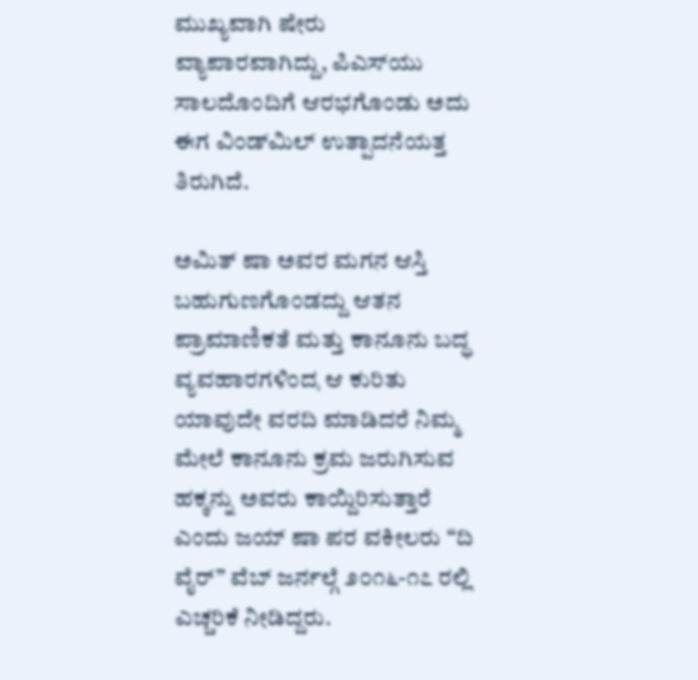ಮುಖ್ಯವಾಗಿ ಷೇರು ವ್ಯಾಪಾರವಾಗಿದ್ದು, ಪಿಎಸ್‌ಯು ಸಾಲದೊಂದಿಗೆ ಆರಭಗೊಂಡು ಅದು ಈಗ ವಿಂಡ್‌ಮಿಲ್ ಉತ್ಪಾದನೆಯತ್ತ ತಿರುಗಿದೆ.

ಅಮಿತ್ ಷಾ ಅವರ ಮಗನ ಆಸ್ತಿ ಬಹುಗುಣಗೊಂಡದ್ದು ಆತನ ಪ್ರಾಮಾಣಿಕತೆ ಮತ್ತು ಕಾನೂನು ಬದ್ಧ ವ್ಯವಹಾರಗಳಿಂದˌ ಆ ಕುರಿತು ಯಾವುದೇ ವರದಿ ಮಾಡಿದರೆ ನಿಮ್ಮ ಮೇಲೆ ಕಾನೂನು ಕ್ರಮ ಜರುಗಿಸುವ ಹಕ್ಕನ್ನು ಅವರು ಕಾಯ್ದಿರಿಸುತ್ತಾರೆ ಎಂದು ಜಯ್ ಷಾ ಪರ ವಕೀಲರು “ದಿ ವೈರ್‌” ವೆಬ್ ಜರ್ನಲ್ಗೆ ೨೦೧೬-೧೭ ರಲ್ಲಿ ಎಚ್ಚರಿಕೆ ನೀಡಿದ್ದರು.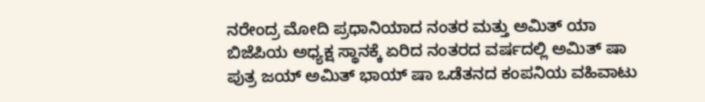ನರೇಂದ್ರ ಮೋದಿ ಪ್ರಧಾನಿಯಾದ ನಂತರ ಮತ್ತು ಅಮಿತ್ ಯಾ ಬಿಜೆಪಿಯ ಅಧ್ಯಕ್ಷ ಸ್ಥಾನಕ್ಕೆ ಏರಿದ ನಂತರದ ವರ್ಷದಲ್ಲಿ ಅಮಿತ್ ಷಾ ಪುತ್ರ ಜಯ್ ಅಮಿತ್ ಭಾಯ್ ಷಾ ಒಡೆತನದ ಕಂಪನಿಯ ವಹಿವಾಟು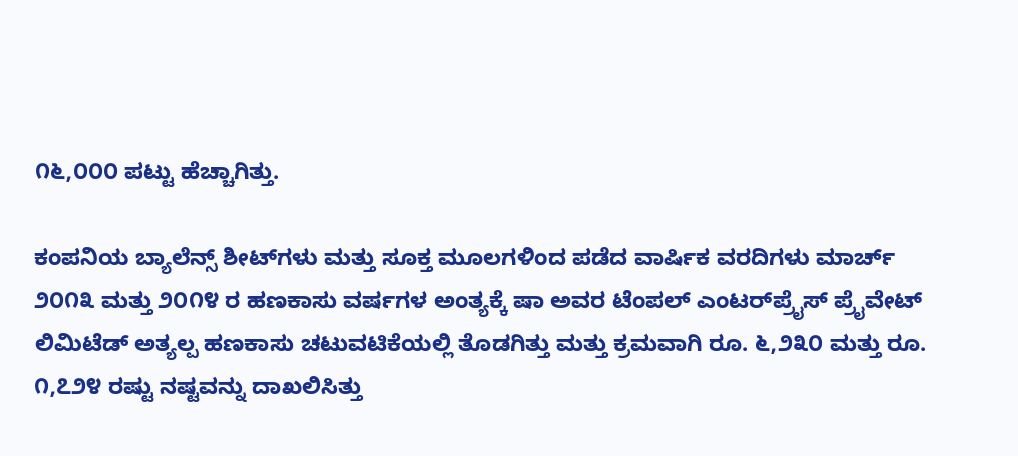೧೬,೦೦೦ ಪಟ್ಟು ಹೆಚ್ಚಾಗಿತ್ತು.

ಕಂಪನಿಯ ಬ್ಯಾಲೆನ್ಸ್ ಶೀಟ್‌ಗಳು ಮತ್ತು ಸೂಕ್ತ ಮೂಲಗಳಿಂದ ಪಡೆದ ವಾರ್ಷಿಕ ವರದಿಗಳು ಮಾರ್ಚ್ ೨೦೧೩ ಮತ್ತು ೨೦೧೪ ರ ಹಣಕಾಸು ವರ್ಷಗಳ ಅಂತ್ಯಕ್ಕೆ ಷಾ ಅವರ ಟೆಂಪಲ್ ಎಂಟರ್‌ಪ್ರೈಸ್ ಪ್ರೈವೇಟ್ ಲಿಮಿಟೆಡ್ ಅತ್ಯಲ್ಪ ಹಣಕಾಸು ಚಟುವಟಿಕೆಯಲ್ಲಿ ತೊಡಗಿತ್ತು ಮತ್ತು ಕ್ರಮವಾಗಿ ರೂ. ೬,೨೩೦ ಮತ್ತು ರೂ. ೧,೭೨೪ ರಷ್ಟು ನಷ್ಟವನ್ನು ದಾಖಲಿಸಿತ್ತು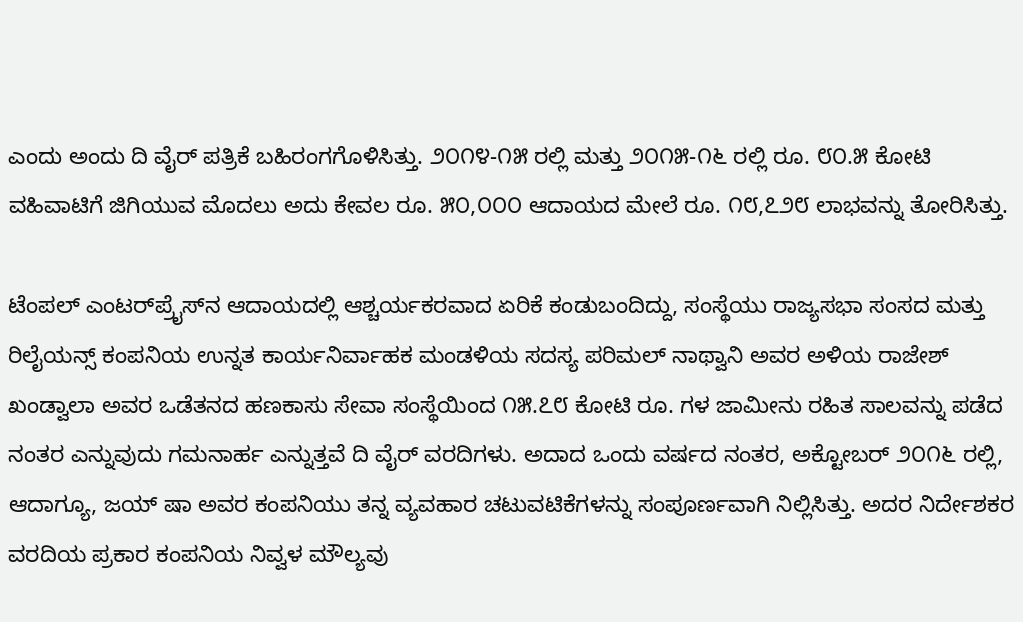ಎಂದು ಅಂದು ದಿ ವೈರ್ ಪತ್ರಿಕೆ ಬಹಿರಂಗಗೊಳಿಸಿತ್ತು. ೨೦೧೪-೧೫ ರಲ್ಲಿ ಮತ್ತು ೨೦೧೫-೧೬ ರಲ್ಲಿ ರೂ. ೮೦.೫ ಕೋಟಿ ವಹಿವಾಟಿಗೆ ಜಿಗಿಯುವ ಮೊದಲು ಅದು ಕೇವಲ ರೂ. ೫೦,೦೦೦ ಆದಾಯದ ಮೇಲೆ ರೂ. ೧೮,೭೨೮ ಲಾಭವನ್ನು ತೋರಿಸಿತ್ತು.

ಟೆಂಪಲ್ ಎಂಟರ್‌ಪ್ರೈಸ್‌ನ ಆದಾಯದಲ್ಲಿ ಆಶ್ಚರ್ಯಕರವಾದ ಏರಿಕೆ ಕಂಡುಬಂದಿದ್ದು, ಸಂಸ್ಥೆಯು ರಾಜ್ಯಸಭಾ ಸಂಸದ ಮತ್ತು ರಿಲೈಯನ್ಸ್ ಕಂಪನಿಯ ಉನ್ನತ ಕಾರ್ಯನಿರ್ವಾಹಕ ಮಂಡಳಿಯ ಸದಸ್ಯ ಪರಿಮಲ್ ನಾಥ್ವಾನಿ ಅವರ ಅಳಿಯ ರಾಜೇಶ್ ಖಂಡ್ವಾಲಾ ಅವರ ಒಡೆತನದ ಹಣಕಾಸು ಸೇವಾ ಸಂಸ್ಥೆಯಿಂದ ೧೫.೭೮ ಕೋಟಿ ರೂ. ಗಳ ಜಾಮೀನು ರಹಿತ ಸಾಲವನ್ನು ಪಡೆದ ನಂತರ ಎನ್ನುವುದು ಗಮನಾರ್ಹ ಎನ್ನುತ್ತವೆ ದಿ ವೈರ್ ವರದಿಗಳು. ಅದಾದ ಒಂದು ವರ್ಷದ ನಂತರ, ಅಕ್ಟೋಬರ್ ೨೦೧೬ ರಲ್ಲಿ, ಆದಾಗ್ಯೂ, ಜಯ್ ಷಾ ಅವರ ಕಂಪನಿಯು ತನ್ನ ವ್ಯವಹಾರ ಚಟುವಟಿಕೆಗಳನ್ನು ಸಂಪೂರ್ಣವಾಗಿ ನಿಲ್ಲಿಸಿತ್ತು. ಅದರ ನಿರ್ದೇಶಕರ ವರದಿಯ ಪ್ರಕಾರ ಕಂಪನಿಯ ನಿವ್ವಳ ಮೌಲ್ಯವು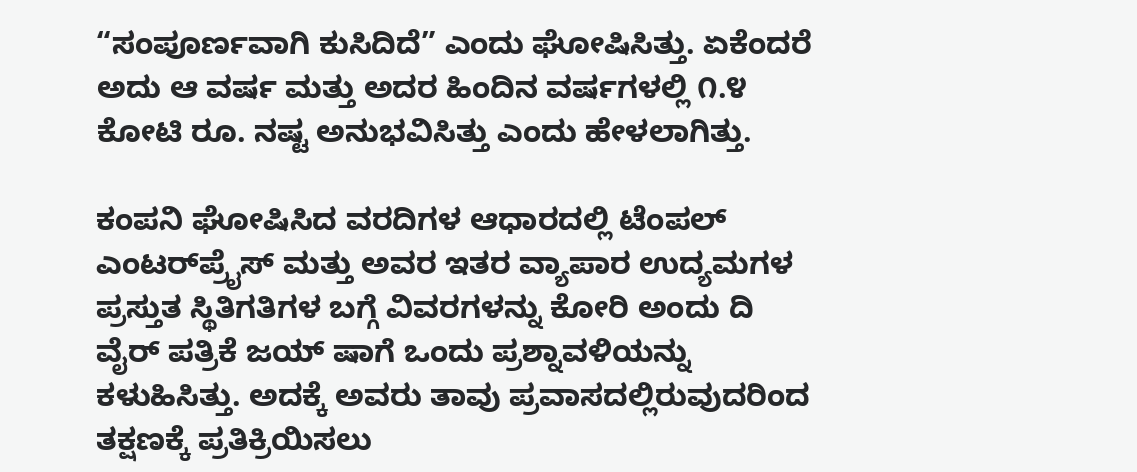“ಸಂಪೂರ್ಣವಾಗಿ ಕುಸಿದಿದೆ” ಎಂದು ಘೋಷಿಸಿತ್ತು. ಏಕೆಂದರೆ ಅದು ಆ ವರ್ಷ ಮತ್ತು ಅದರ ಹಿಂದಿನ ವರ್ಷಗಳಲ್ಲಿ ೧.೪ ಕೋಟಿ ರೂ. ನಷ್ಟ ಅನುಭವಿಸಿತ್ತು ಎಂದು ಹೇಳಲಾಗಿತ್ತು.

ಕಂಪನಿ ಘೋಷಿಸಿದ ವರದಿಗಳ ಆಧಾರದಲ್ಲಿ ಟೆಂಪಲ್ ಎಂಟರ್‌ಪ್ರೈಸ್ ಮತ್ತು ಅವರ ಇತರ ವ್ಯಾಪಾರ ಉದ್ಯಮಗಳ ಪ್ರಸ್ತುತ ಸ್ಥಿತಿಗತಿಗಳ ಬಗ್ಗೆ ವಿವರಗಳನ್ನು ಕೋರಿ ಅಂದು ದಿ ವೈರ್ ಪತ್ರಿಕೆ ಜಯ್ ಷಾಗೆ ಒಂದು ಪ್ರಶ್ನಾವಳಿಯನ್ನು ಕಳುಹಿಸಿತ್ತು. ಅದಕ್ಕೆ ಅವರು ತಾವು ಪ್ರವಾಸದಲ್ಲಿರುವುದರಿಂದ ತಕ್ಷಣಕ್ಕೆ ಪ್ರತಿಕ್ರಿಯಿಸಲು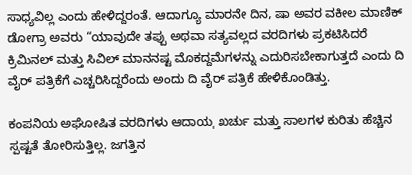ಸಾಧ್ಯವಿಲ್ಲ ಎಂದು ಹೇಳಿದ್ದರಂತೆ. ಆದಾಗ್ಯೂ ಮಾರನೇ ದಿನ, ಷಾ ಅವರ ವಕೀಲ ಮಾಣಿಕ್ ಡೋಗ್ರಾ ಅವರು “ಯಾವುದೇ ತಪ್ಪು ಅಥವಾ ಸತ್ಯವಲ್ಲದ ವರದಿಗಳು ಪ್ರಕಟಿಸಿದರೆ ಕ್ರಿಮಿನಲ್ ಮತ್ತು ಸಿವಿಲ್ ಮಾನನಷ್ಟ ಮೊಕದ್ದಮೆಗಳನ್ನು ಎದುರಿಸಬೇಕಾಗುತ್ತದೆ ಎಂದು ದಿ ವೈರ್ ಪತ್ರಿಕೆಗೆ ಎಚ್ಚರಿಸಿದ್ದರೆಂದು ಅಂದು ದಿ ವೈರ್ ಪತ್ರಿಕೆ ಹೇಳಿಕೊಂಡಿತ್ತು.

ಕಂಪನಿಯ ಅಘೋಷಿತ ವರದಿಗಳು ಆದಾಯˌ ಖರ್ಚು ಮತ್ತು ಸಾಲಗಳ ಕುರಿತು ಹೆಚ್ಚಿನ ಸ್ಪಷ್ಟತೆ ತೋರಿಸುತ್ತಿಲ್ಲ. ಜಗತ್ತಿನ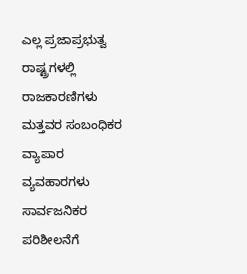ಎಲ್ಲ ಪ್ರಜಾಪ್ರಭುತ್ವ ರಾಷ್ಟ್ರಗಳಲ್ಲಿ ರಾಜಕಾರಣಿಗಳು ಮತ್ತವರ ಸಂಬಂಧಿಕರ ವ್ಯಾಪಾರ ವ್ಯವಹಾರಗಳು ಸಾರ್ವಜನಿಕರ ಪರಿಶೀಲನೆಗೆ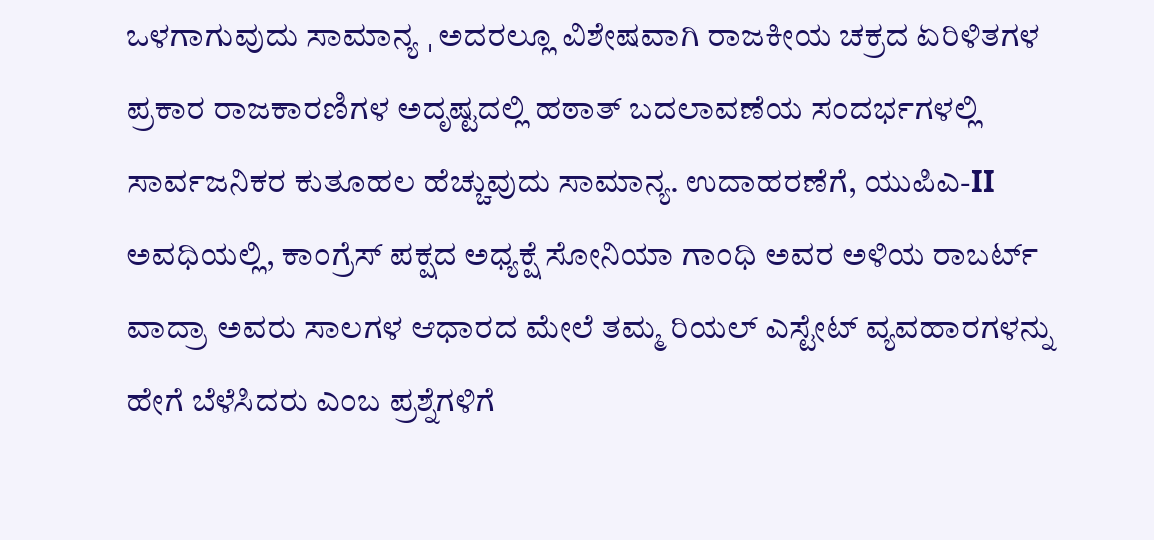ಒಳಗಾಗುವುದು ಸಾಮಾನ್ಯ ˌ ಅದರಲ್ಲೂ ವಿಶೇಷವಾಗಿ ರಾಜಕೀಯ ಚಕ್ರದ ಏರಿಳಿತಗಳ ಪ್ರಕಾರ ರಾಜಕಾರಣಿಗಳ ಅದೃಷ್ಟದಲ್ಲಿ ಹಠಾತ್ ಬದಲಾವಣೆಯ ಸಂದರ್ಭಗಳಲ್ಲಿ ಸಾರ್ವಜನಿಕರ ಕುತೂಹಲ ಹೆಚ್ಚುವುದು ಸಾಮಾನ್ಯ. ಉದಾಹರಣೆಗೆ, ಯುಪಿಎ-II ಅವಧಿಯಲ್ಲಿ, ಕಾಂಗ್ರೆಸ್ ಪಕ್ಷದ ಅಧ್ಯಕ್ಷೆ ಸೋನಿಯಾ ಗಾಂಧಿ ಅವರ ಅಳಿಯ ರಾಬರ್ಟ್ ವಾದ್ರಾ ಅವರು ಸಾಲಗಳ ಆಧಾರದ ಮೇಲೆ ತಮ್ಮ ರಿಯಲ್ ಎಸ್ಟೇಟ್ ವ್ಯವಹಾರಗಳನ್ನು ಹೇಗೆ ಬೆಳೆಸಿದರು ಎಂಬ ಪ್ರಶ್ನೆಗಳಿಗೆ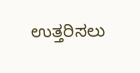ಉತ್ತರಿಸಲು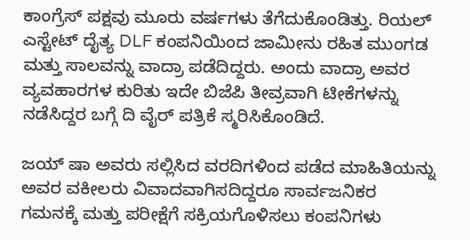ಕಾಂಗ್ರೆಸ್ ಪಕ್ಷವು ಮೂರು ವರ್ಷಗಳು ತೆಗೆದುಕೊಂಡಿತ್ತು. ರಿಯಲ್ ಎಸ್ಟೇಟ್ ದೈತ್ಯ DLF ಕಂಪನಿಯಿಂದ ಜಾಮೀನು ರಹಿತ ಮುಂಗಡ ಮತ್ತು ಸಾಲವನ್ನು ವಾದ್ರಾ ಪಡೆದಿದ್ದರು. ಅಂದು ವಾದ್ರಾ ಅವರ ವ್ಯವಹಾರಗಳ ಕುರಿತು ಇದೇ ಬಿಜೆಪಿ ತೀವ್ರವಾಗಿ ಟೀಕೆಗಳನ್ನು ನಡೆಸಿದ್ದರ ಬಗ್ಗೆ ದಿ ವೈರ್ ಪತ್ರಿಕೆ ಸ್ಮರಿಸಿಕೊಂಡಿದೆ.

ಜಯ್ ಷಾ ಅವರು ಸಲ್ಲಿಸಿದ ವರದಿಗಳಿಂದ ಪಡೆದ ಮಾಹಿತಿಯನ್ನು ಅವರ ವಕೀಲರು ವಿವಾದವಾಗಿಸದಿದ್ದರೂ ಸಾರ್ವಜನಿಕರ ಗಮನಕ್ಕೆ ಮತ್ತು ಪರೀಕ್ಷೆಗೆ ಸಕ್ರಿಯಗೊಳಿಸಲು ಕಂಪನಿಗಳು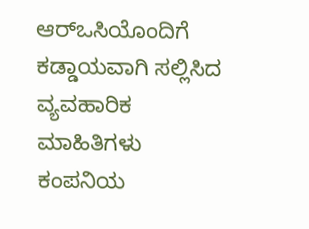ಆರ್‌ಒಸಿಯೊಂದಿಗೆ ಕಡ್ಡಾಯವಾಗಿ ಸಲ್ಲಿಸಿದ ವ್ಯವಹಾರಿಕ ಮಾಹಿತಿಗಳು ಕಂಪನಿಯ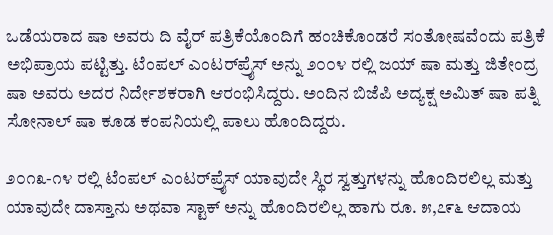ಒಡೆಯರಾದ ಷಾ ಅವರು ದಿ ವೈರ್ ಪತ್ರಿಕೆಯೊಂದಿಗೆ ಹಂಚಿಕೊಂಡರೆ ಸಂತೋಷವೆಂದು ಪತ್ರಿಕೆ ಅಭಿಪ್ರಾಯ ಪಟ್ಟಿತ್ತು. ಟೆಂಪಲ್ ಎಂಟರ್‌ಪ್ರೈಸ್ ಅನ್ನು ೨೦೦೪ ರಲ್ಲಿ ಜಯ್ ಷಾ ಮತ್ತು ಜಿತೇಂದ್ರ ಷಾ ಅವರು ಅದರ ನಿರ್ದೇಶಕರಾಗಿ ಆರಂಭಿಸಿದ್ದರು. ಅಂದಿನ ಬಿಜೆಪಿ ಅದ್ಯಕ್ಷ ಅಮಿತ್ ಷಾ ಪತ್ನಿ ಸೋನಾಲ್ ಷಾ ಕೂಡ ಕಂಪನಿಯಲ್ಲಿ ಪಾಲು ಹೊಂದಿದ್ದರು.

೨೦೧೩-೧೪ ರಲ್ಲಿ ಟೆಂಪಲ್ ಎಂಟರ್‌ಪ್ರೈಸ್ ಯಾವುದೇ ಸ್ಥಿರ ಸ್ವತ್ತುಗಳನ್ನು ಹೊಂದಿರಲಿಲ್ಲ ಮತ್ತು ಯಾವುದೇ ದಾಸ್ತಾನು ಅಥವಾ ಸ್ಟಾಕ್ ಅನ್ನು ಹೊಂದಿರಲಿಲ್ಲ ಹಾಗು ರೂ. ೫,೭೯೬ ಆದಾಯ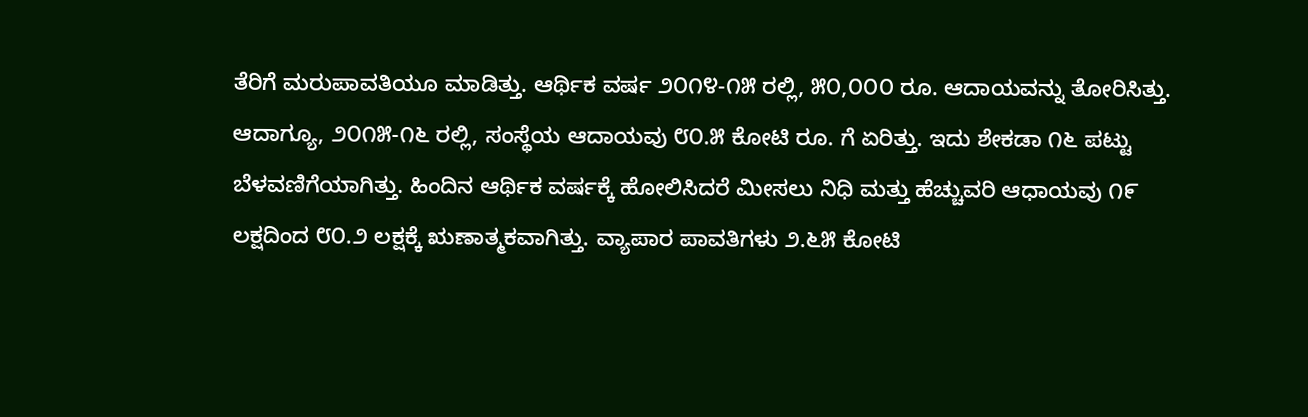ತೆರಿಗೆ ಮರುಪಾವತಿಯೂ ಮಾಡಿತ್ತು. ಆರ್ಥಿಕ ವರ್ಷ ೨೦೧೪-೧೫ ರಲ್ಲಿ, ೫೦,೦೦೦ ರೂ. ಆದಾಯವನ್ನು ತೋರಿಸಿತ್ತು. ಆದಾಗ್ಯೂ, ೨೦೧೫-೧೬ ರಲ್ಲಿ, ಸಂಸ್ಥೆಯ ಆದಾಯವು ೮೦.೫ ಕೋಟಿ ರೂ. ಗೆ ಏರಿತ್ತು. ಇದು ಶೇಕಡಾ ೧೬ ಪಟ್ಟು ಬೆಳವಣಿಗೆಯಾಗಿತ್ತು. ಹಿಂದಿನ ಆರ್ಥಿಕ ವರ್ಷಕ್ಕೆ ಹೋಲಿಸಿದರೆ ಮೀಸಲು ನಿಧಿ ಮತ್ತು ಹೆಚ್ಚುವರಿ ಆಧಾಯವು ೧೯ ಲಕ್ಷದಿಂದ ೮೦.೨ ಲಕ್ಷಕ್ಕೆ ಋಣಾತ್ಮಕವಾಗಿತ್ತು. ವ್ಯಾಪಾರ ಪಾವತಿಗಳು ೨.೬೫ ಕೋಟಿ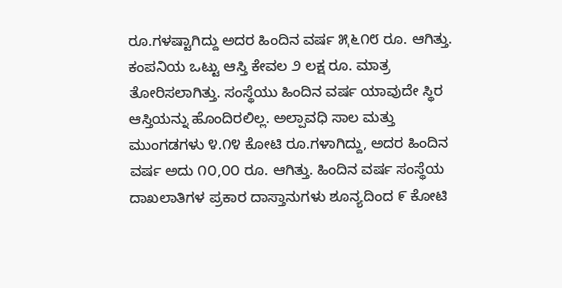ರೂ.ಗಳಷ್ಟಾಗಿದ್ದು ಅದರ ಹಿಂದಿನ ವರ್ಷ ೫ˌ೬೧೮ ರೂ. ಆಗಿತ್ತು. ಕಂಪನಿಯ ಒಟ್ಟು ಆಸ್ತಿ ಕೇವಲ ೨ ಲಕ್ಷ ರೂ. ಮಾತ್ರ ತೋರಿಸಲಾಗಿತ್ತು. ಸಂಸ್ಥೆಯು ಹಿಂದಿನ ವರ್ಷ ಯಾವುದೇ ಸ್ಥಿರ ಆಸ್ತಿಯನ್ನು ಹೊಂದಿರಲಿಲ್ಲ. ಅಲ್ಪಾವಧಿ ಸಾಲ ಮತ್ತು ಮುಂಗಡಗಳು ೪.೧೪ ಕೋಟಿ ರೂ.ಗಳಾಗಿದ್ದು, ಅದರ ಹಿಂದಿನ ವರ್ಷ ಅದು ೧೦,೦೦ ರೂ. ಆಗಿತ್ತು. ಹಿಂದಿನ ವರ್ಷ ಸಂಸ್ಥೆಯ ದಾಖಲಾತಿಗಳ ಪ್ರಕಾರ ದಾಸ್ತಾನುಗಳು ಶೂನ್ಯದಿಂದ ೯ ಕೋಟಿ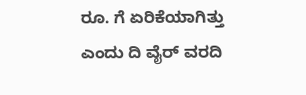ರೂ. ಗೆ ಏರಿಕೆಯಾಗಿತ್ತು ಎಂದು ದಿ ವೈರ್ ವರದಿ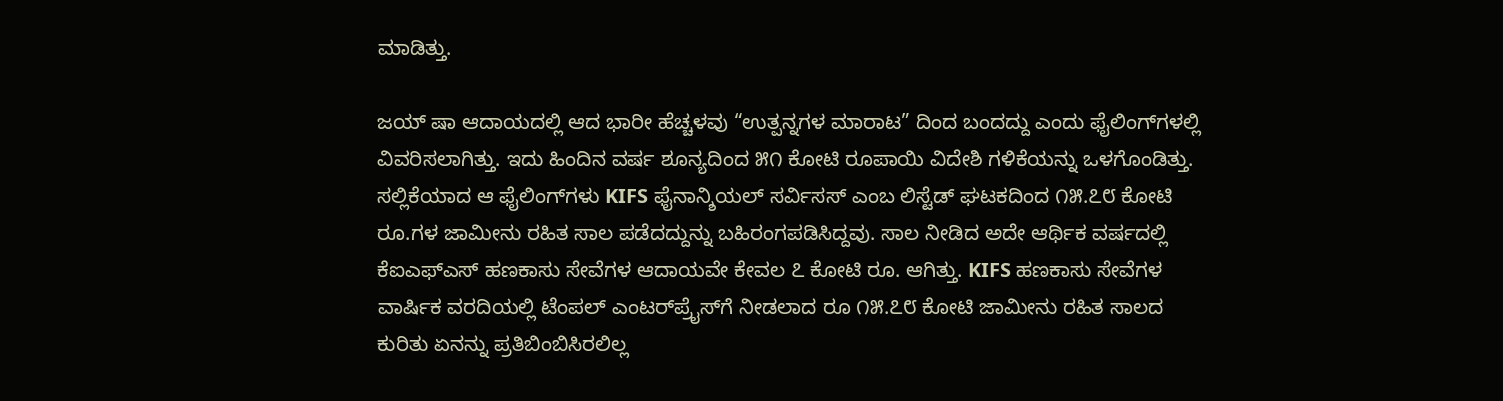ಮಾಡಿತ್ತು.

ಜಯ್ ಷಾ ಆದಾಯದಲ್ಲಿ ಆದ ಭಾರೀ ಹೆಚ್ಚಳವು “ಉತ್ಪನ್ನಗಳ ಮಾರಾಟ” ದಿಂದ ಬಂದದ್ದು ಎಂದು ಫೈಲಿಂಗ್‌ಗಳಲ್ಲಿ ವಿವರಿಸಲಾಗಿತ್ತು. ಇದು ಹಿಂದಿನ ವರ್ಷ ಶೂನ್ಯದಿಂದ ೫೧ ಕೋಟಿ ರೂಪಾಯಿ ವಿದೇಶಿ ಗಳಿಕೆಯನ್ನು ಒಳಗೊಂಡಿತ್ತು. ಸಲ್ಲಿಕೆಯಾದ ಆ ಫೈಲಿಂಗ್‌ಗಳು KIFS ಫೈನಾನ್ಶಿಯಲ್ ಸರ್ವಿಸಸ್ ಎಂಬ ಲಿಸ್ಟೆಡ್ ಘಟಕದಿಂದ ೧೫.೭೮ ಕೋಟಿ ರೂ.ಗಳ ಜಾಮೀನು ರಹಿತ ಸಾಲ ಪಡೆದದ್ದುನ್ನು ಬಹಿರಂಗಪಡಿಸಿದ್ದವು. ಸಾಲ ನೀಡಿದ ಅದೇ ಆರ್ಥಿಕ ವರ್ಷದಲ್ಲಿ ಕೆಐಎಫ್‌ಎಸ್ ಹಣಕಾಸು ಸೇವೆಗಳ ಆದಾಯವೇ ಕೇವಲ ೭ ಕೋಟಿ ರೂ. ಆಗಿತ್ತು. KIFS ಹಣಕಾಸು ಸೇವೆಗಳ ವಾರ್ಷಿಕ ವರದಿಯಲ್ಲಿ ಟೆಂಪಲ್ ಎಂಟರ್‌ಪ್ರೈಸ್‌ಗೆ ನೀಡಲಾದ ರೂ ೧೫.೭೮ ಕೋಟಿ ಜಾಮೀನು ರಹಿತ ಸಾಲದ ಕುರಿತು ಏನನ್ನು ಪ್ರತಿಬಿಂಬಿಸಿರಲಿಲ್ಲ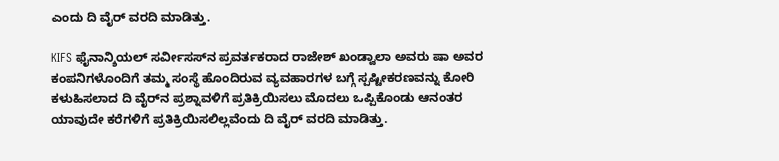ಎಂದು ದಿ ವೈರ್ ವರದಿ ಮಾಡಿತ್ತು.

KIFS ಫೈನಾನ್ಶಿಯಲ್ ಸರ್ವೀಸಸ್‌ನ ಪ್ರವರ್ತಕರಾದ ರಾಜೇಶ್ ಖಂಡ್ವಾಲಾ ಅವರು ಷಾ ಅವರ ಕಂಪನಿಗಳೊಂದಿಗೆ ತಮ್ಮ ಸಂಸ್ಥೆ ಹೊಂದಿರುವ ವ್ಯವಹಾರಗಳ ಬಗ್ಗೆ ಸ್ಪಷ್ಟೀಕರಣವನ್ನು ಕೋರಿ ಕಳುಹಿಸಲಾದ ದಿ ವೈರ್‌ನ ಪ್ರಶ್ನಾವಳಿಗೆ ಪ್ರತಿಕ್ರಿಯಿಸಲು ಮೊದಲು ಒಪ್ಪಿಕೊಂಡು ಆನಂತರ ಯಾವುದೇ ಕರೆಗಳಿಗೆ ಪ್ರತಿಕ್ರಿಯಿಸಲಿಲ್ಲವೆಂದು ದಿ ವೈರ್ ವರದಿ ಮಾಡಿತ್ತು.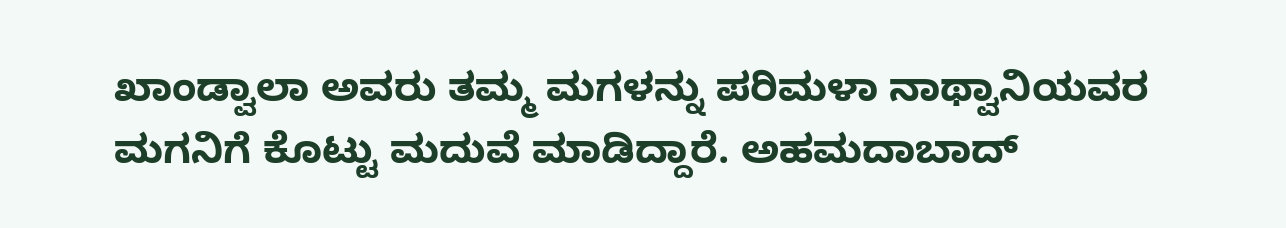ಖಾಂಡ್ವಾಲಾ ಅವರು ತಮ್ಮ ಮಗಳನ್ನು ಪರಿಮಳಾ ನಾಥ್ವಾನಿಯವರ ಮಗನಿಗೆ ಕೊಟ್ಟು ಮದುವೆ ಮಾಡಿದ್ದಾರೆ. ಅಹಮದಾಬಾದ್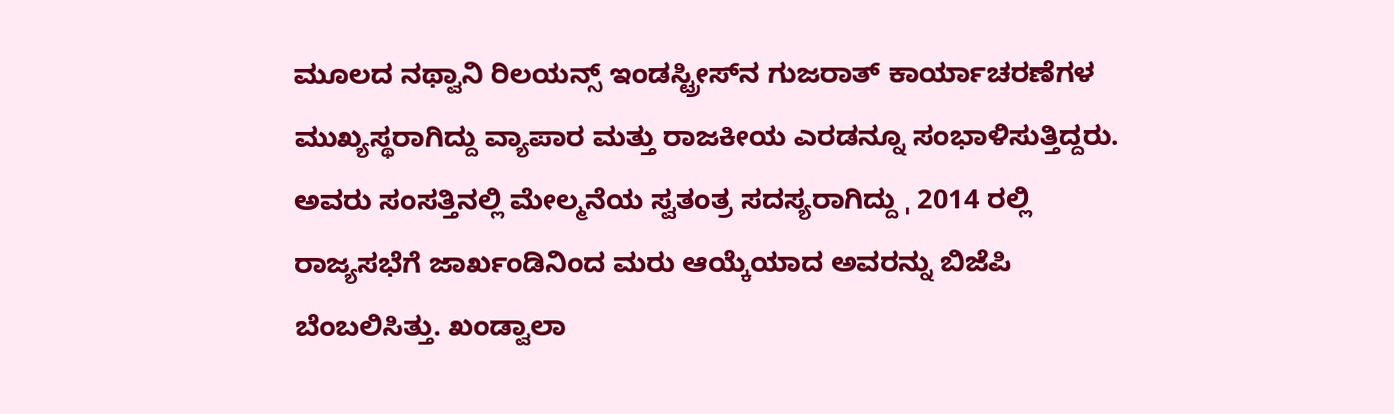ಮೂಲದ ನಥ್ವಾನಿ ರಿಲಯನ್ಸ್ ಇಂಡಸ್ಟ್ರೀಸ್‌ನ ಗುಜರಾತ್ ಕಾರ್ಯಾಚರಣೆಗಳ ಮುಖ್ಯಸ್ಥರಾಗಿದ್ದು ವ್ಯಾಪಾರ ಮತ್ತು ರಾಜಕೀಯ ಎರಡನ್ನೂ ಸಂಭಾಳಿಸುತ್ತಿದ್ದರು. ಅವರು ಸಂಸತ್ತಿನಲ್ಲಿ ಮೇಲ್ಮನೆಯ ಸ್ವತಂತ್ರ ಸದಸ್ಯರಾಗಿದ್ದು ˌ 2014 ರಲ್ಲಿ ರಾಜ್ಯಸಭೆಗೆ ಜಾರ್ಖಂಡಿನಿಂದ ಮರು ಆಯ್ಕೆಯಾದ ಅವರನ್ನು ಬಿಜೆಪಿ ಬೆಂಬಲಿಸಿತ್ತು. ಖಂಡ್ವಾಲಾ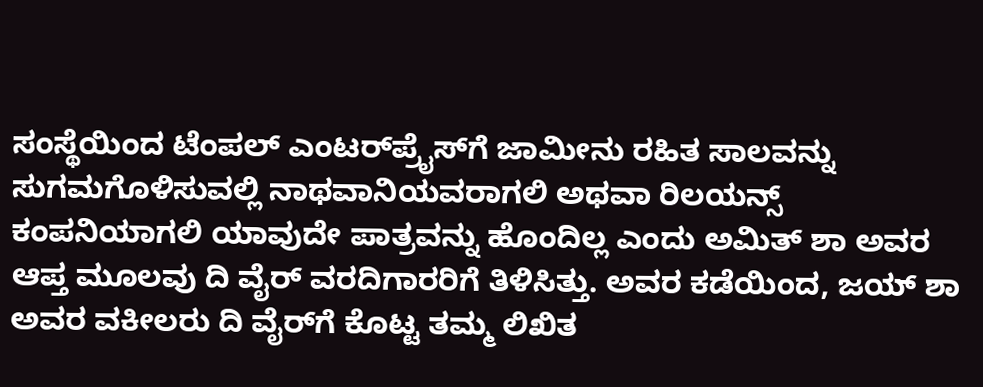ಸಂಸ್ಥೆಯಿಂದ ಟೆಂಪಲ್ ಎಂಟರ್‌ಪ್ರೈಸ್‌ಗೆ ಜಾಮೀನು ರಹಿತ ಸಾಲವನ್ನು ಸುಗಮಗೊಳಿಸುವಲ್ಲಿ ನಾಥವಾನಿಯವರಾಗಲಿ ಅಥವಾ ರಿಲಯನ್ಸ್ ಕಂಪನಿಯಾಗಲಿ ಯಾವುದೇ ಪಾತ್ರವನ್ನು ಹೊಂದಿಲ್ಲ ಎಂದು ಅಮಿತ್ ಶಾ ಅವರ ಆಪ್ತ ಮೂಲವು ದಿ ವೈರ್ ವರದಿಗಾರರಿಗೆ ತಿಳಿಸಿತ್ತು. ಅವರ ಕಡೆಯಿಂದ, ಜಯ್ ಶಾ ಅವರ ವಕೀಲರು ದಿ ವೈರ್‌ಗೆ ಕೊಟ್ಟ ತಮ್ಮ ಲಿಖಿತ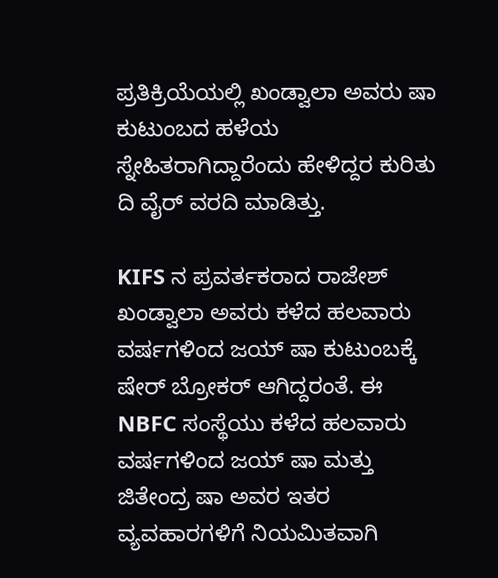ಪ್ರತಿಕ್ರಿಯೆಯಲ್ಲಿ ಖಂಡ್ವಾಲಾ ಅವರು ಷಾ ಕುಟುಂಬದ ಹಳೆಯ ಸ್ನೇಹಿತರಾಗಿದ್ದಾರೆಂದು ಹೇಳಿದ್ದರ ಕುರಿತು ದಿ ವೈರ್ ವರದಿ ಮಾಡಿತ್ತು.

KIFS ನ ಪ್ರವರ್ತಕರಾದ ರಾಜೇಶ್ ಖಂಡ್ವಾಲಾ ಅವರು ಕಳೆದ ಹಲವಾರು ವರ್ಷಗಳಿಂದ ಜಯ್ ಷಾ ಕುಟುಂಬಕ್ಕೆ ಷೇರ್ ಬ್ರೋಕರ್ ಆಗಿದ್ದರಂತೆ. ಈ NBFC ಸಂಸ್ಥೆಯು ಕಳೆದ ಹಲವಾರು ವರ್ಷಗಳಿಂದ ಜಯ್ ಷಾ ಮತ್ತು ಜಿತೇಂದ್ರ ಷಾ ಅವರ ಇತರ ವ್ಯವಹಾರಗಳಿಗೆ ನಿಯಮಿತವಾಗಿ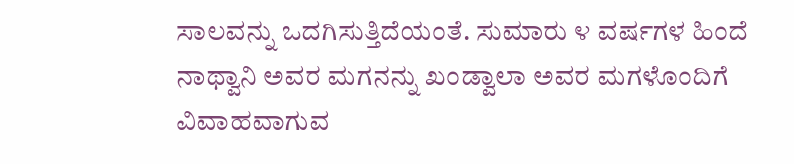ಸಾಲವನ್ನು ಒದಗಿಸುತ್ತಿದೆಯಂತೆ. ಸುಮಾರು ೪ ವರ್ಷಗಳ ಹಿಂದೆ ನಾಥ್ವಾನಿ ಅವರ ಮಗನನ್ನು ಖಂಡ್ವಾಲಾ ಅವರ ಮಗಳೊಂದಿಗೆ ವಿವಾಹವಾಗುವ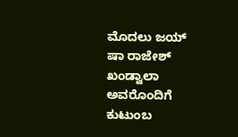ಮೊದಲು ಜಯ್ ಷಾ ರಾಜೇಶ್ ಖಂಡ್ವಾಲಾ ಅವರೊಂದಿಗೆ ಕುಟುಂಬ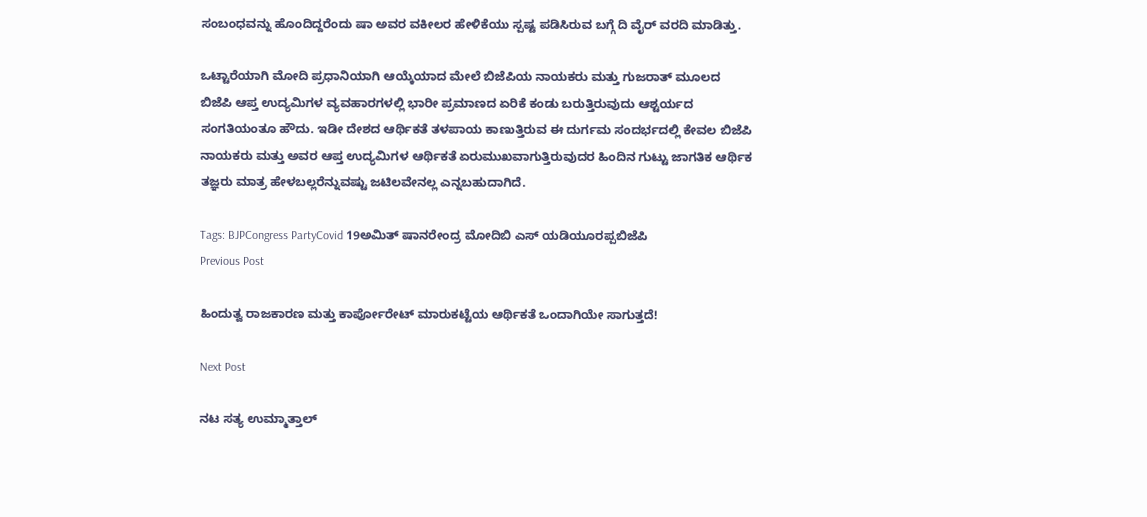ಸಂಬಂಧವನ್ನು ಹೊಂದಿದ್ದರೆಂದು ಷಾ ಅವರ ವಕೀಲರ ಹೇಳಿಕೆಯು ಸ್ಪಷ್ಟ ಪಡಿಸಿರುವ ಬಗ್ಗೆ ದಿ ವೈರ್ ವರದಿ ಮಾಡಿತ್ತು.

ಒಟ್ಟಾರೆಯಾಗಿ ಮೋದಿ ಪ್ರಧಾನಿಯಾಗಿ ಆಯ್ಕೆಯಾದ ಮೇಲೆ ಬಿಜೆಪಿಯ ನಾಯಕರು ಮತ್ತು ಗುಜರಾತ್ ಮೂಲದ ಬಿಜೆಪಿ ಆಪ್ತ ಉದ್ಯಮಿಗಳ ವ್ಯವಹಾರಗಳಲ್ಲಿ ಭಾರೀ ಪ್ರಮಾಣದ ಏರಿಕೆ ಕಂಡು ಬರುತ್ತಿರುವುದು ಆಶ್ಟರ್ಯದ ಸಂಗತಿಯಂತೂ ಹೌದು. ಇಡೀ ದೇಶದ ಆರ್ಥಿಕತೆ ತಳಪಾಯ ಕಾಣುತ್ತಿರುವ ಈ ದುರ್ಗಮ ಸಂದರ್ಭದಲ್ಲಿ ಕೇವಲ ಬಿಜೆಪಿ ನಾಯಕರು ಮತ್ತು ಅವರ ಆಪ್ತ ಉದ್ಯಮಿಗಳ ಆರ್ಥಿಕತೆ ಏರುಮುಖವಾಗುತ್ತಿರುವುದರ ಹಿಂದಿನ ಗುಟ್ಟು ಜಾಗತಿಕ ಆರ್ಥಿಕ ತಜ್ಞರು ಮಾತ್ರ ಹೇಳಬಲ್ಲರೆನ್ನುವಷ್ಟು ಜಟಿಲವೇನಲ್ಲ ಎನ್ನಬಹುದಾಗಿದೆ.

Tags: BJPCongress PartyCovid 19ಅಮಿತ್ ಷಾನರೇಂದ್ರ ಮೋದಿಬಿ ಎಸ್ ಯಡಿಯೂರಪ್ಪಬಿಜೆಪಿ
Previous Post

ಹಿಂದುತ್ವ ರಾಜಕಾರಣ ಮತ್ತು ಕಾರ್ಪೋರೇಟ್‌ ಮಾರುಕಟ್ಟೆಯ ಆರ್ಥಿಕತೆ ಒಂದಾಗಿಯೇ ಸಾಗುತ್ತದೆ!

Next Post

ನಟ ಸತ್ಯ ಉಮ್ಮಾತ್ತಾಲ್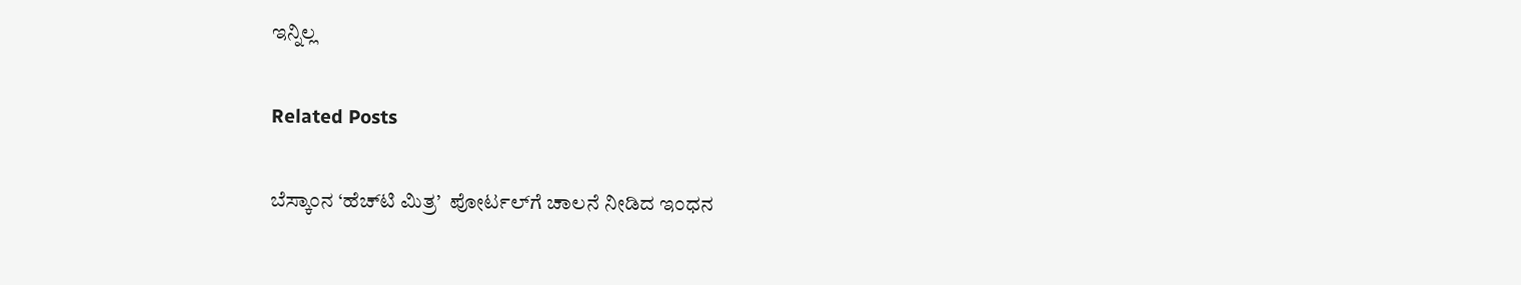ಇನ್ನಿಲ್ಲ

Related Posts

ಬೆಸ್ಕಾಂನ ‘ಹೆಚ್‌ಟಿ ಮಿತ್ರ’  ಪೋರ್ಟಲ್‌ಗೆ ಚಾಲನೆ ನೀಡಿದ ಇಂಧನ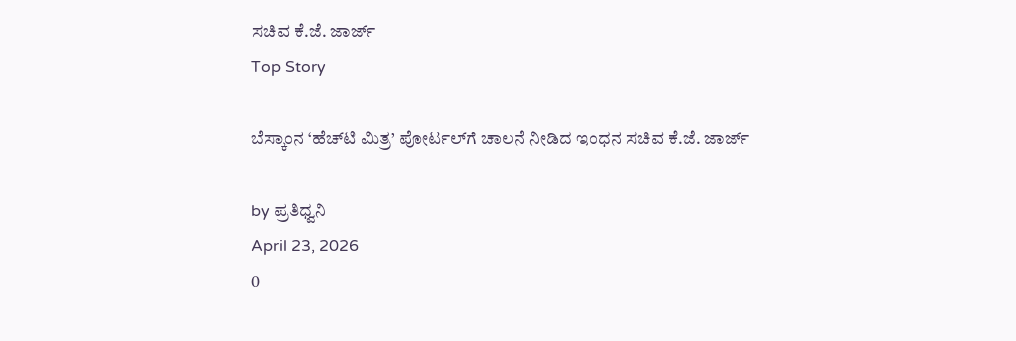ಸಚಿವ ಕೆ.ಜೆ. ಜಾರ್ಜ್
Top Story

ಬೆಸ್ಕಾಂನ ‘ಹೆಚ್‌ಟಿ ಮಿತ್ರ’ ಪೋರ್ಟಲ್‌ಗೆ ಚಾಲನೆ ನೀಡಿದ ಇಂಧನ ಸಚಿವ ಕೆ.ಜೆ. ಜಾರ್ಜ್

by ಪ್ರತಿಧ್ವನಿ
April 23, 2026
0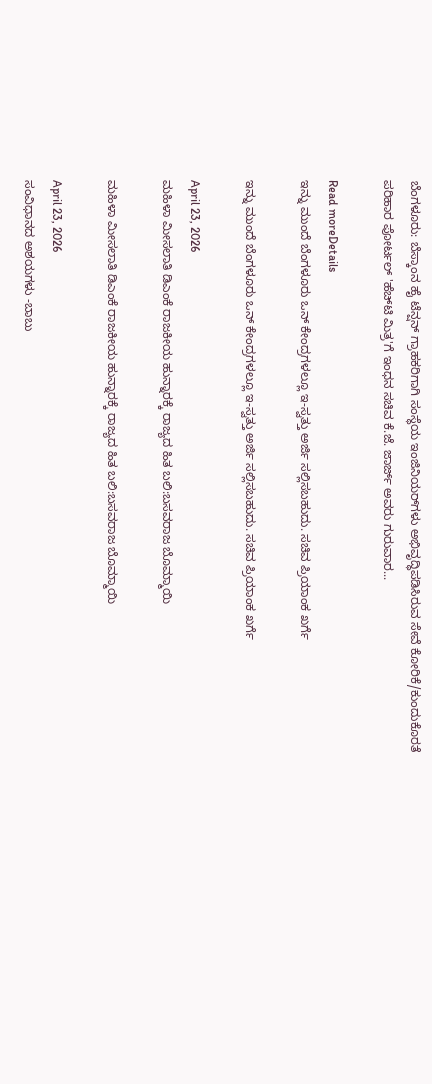ಬೆಂಗಳೂರು: ಬೆಸ್ಕಾಂನ ಹೈ ಟೆನ್ಷನ್ ಗ್ರಾಹಕರಿಗಾಗಿ ಸಂಸ್ಥೆಯ ಇಂಜಿನಿಯರ್‌ಗಳು ಅಭಿವೃದ್ಧಿಪಡಿಸಿರುವ ಸೇವೆ ಕೋರಿಕೆ/ಕುಂದುಕೊರತೆ ಪರಿಹಾರ ಪೋರ್ಟಲ್ 'ಹೆಚ್‌ಟಿ ಮಿತ್ರ'ಗೆ ಇಂಧನ ಸಚಿವ ಕೆ.ಜೆ. ಜಾರ್ಜ್ ಅವರು ಗುರುವಾರ...

Read moreDetails
ಇನ್ನು ಮುಂದೆ ಬೆಂಗಳೂರು ಒನ್ ಕೇಂದ್ರಗಳಲ್ಲೂ ಇ-ಸ್ವತ್ತು ಅರ್ಜಿ ಸಲ್ಲಿಸಬಹುದು. ಸಚಿವ ಪ್ರಿಯಾಂಕ ಖರ್ಗೆ

ಇನ್ನು ಮುಂದೆ ಬೆಂಗಳೂರು ಒನ್ ಕೇಂದ್ರಗಳಲ್ಲೂ ಇ-ಸ್ವತ್ತು ಅರ್ಜಿ ಸಲ್ಲಿಸಬಹುದು. ಸಚಿವ ಪ್ರಿಯಾಂಕ ಖರ್ಗೆ

April 23, 2026
ಮಹಿಳಾ ಮೀಸಲಾತಿ ಡಿಎಂಕೆ ರಾಜಕೀಯ ಹುನ್ನಾರಕ್ಕೆ ರಾಜ್ಯದ ಹಿತ ಬಲಿ:ಬಸವರಾಜ ಬೊಮ್ಮಾಯಿ

ಮಹಿಳಾ ಮೀಸಲಾತಿ ಡಿಎಂಕೆ ರಾಜಕೀಯ ಹುನ್ನಾರಕ್ಕೆ ರಾಜ್ಯದ ಹಿತ ಬಲಿ:ಬಸವರಾಜ ಬೊಮ್ಮಾಯಿ

April 23, 2026
ಸಂವಿಧಾನದ ಅಶಯಗಳು -ಬಾಬು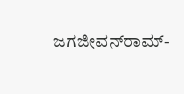ಜಗಜೀವನ್‌ರಾಮ್‌-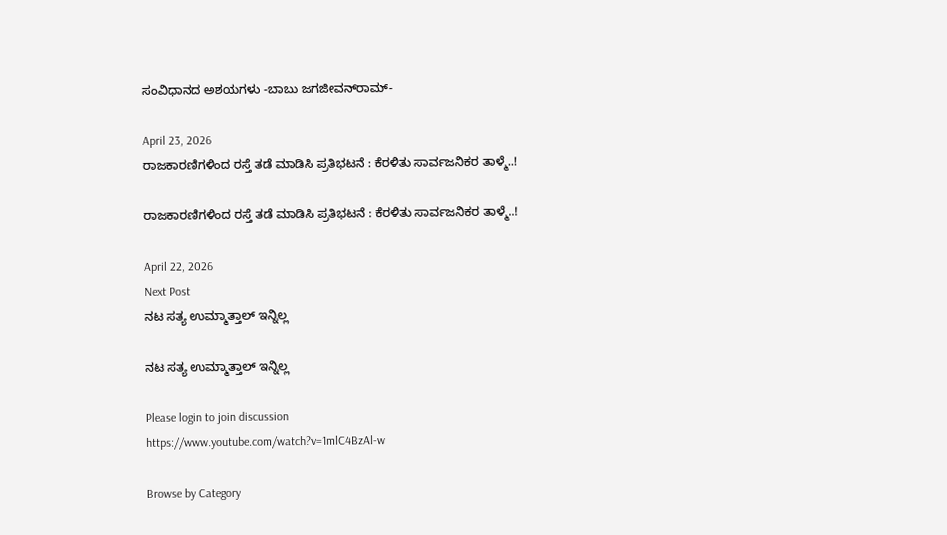ಸಂವಿಧಾನದ ಅಶಯಗಳು -ಬಾಬು ಜಗಜೀವನ್‌ರಾಮ್‌-

April 23, 2026
ರಾಜಕಾರಣಿಗಳಿಂದ ರಸ್ತೆ ತಡೆ ಮಾಡಿಸಿ ಪ್ರತಿಭಟನೆ : ಕೆರಳಿತು ಸಾರ್ವಜನಿಕರ ತಾಳ್ಮೆ..!

ರಾಜಕಾರಣಿಗಳಿಂದ ರಸ್ತೆ ತಡೆ ಮಾಡಿಸಿ ಪ್ರತಿಭಟನೆ : ಕೆರಳಿತು ಸಾರ್ವಜನಿಕರ ತಾಳ್ಮೆ..!

April 22, 2026
Next Post
ನಟ ಸತ್ಯ ಉಮ್ಮಾತ್ತಾಲ್ ಇನ್ನಿಲ್ಲ

ನಟ ಸತ್ಯ ಉಮ್ಮಾತ್ತಾಲ್ ಇನ್ನಿಲ್ಲ

Please login to join discussion
https://www.youtube.com/watch?v=1mlC4BzAl-w

Browse by Category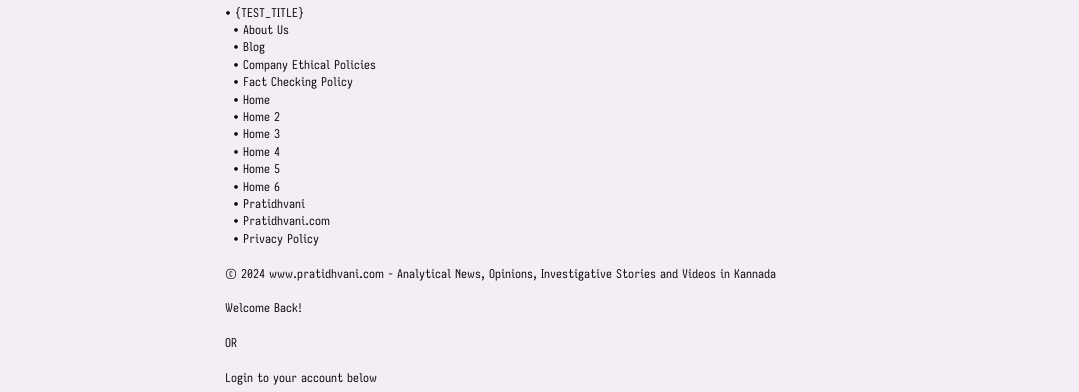• {TEST_TITLE}
  • About Us
  • Blog
  • Company Ethical Policies
  • Fact Checking Policy
  • Home
  • Home 2
  • Home 3
  • Home 4
  • Home 5
  • Home 6
  • Pratidhvani
  • Pratidhvani.com
  • Privacy Policy

© 2024 www.pratidhvani.com - Analytical News, Opinions, Investigative Stories and Videos in Kannada

Welcome Back!

OR

Login to your account below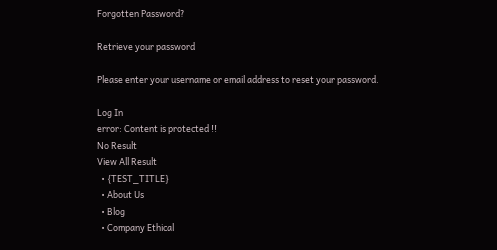Forgotten Password?

Retrieve your password

Please enter your username or email address to reset your password.

Log In
error: Content is protected !!
No Result
View All Result
  • {TEST_TITLE}
  • About Us
  • Blog
  • Company Ethical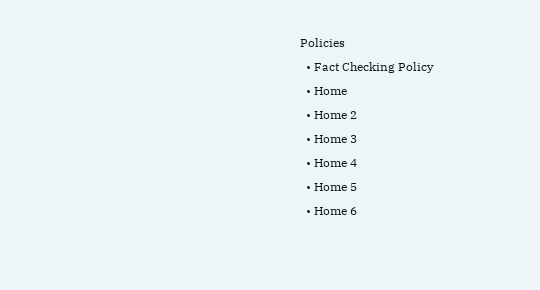Policies
  • Fact Checking Policy
  • Home
  • Home 2
  • Home 3
  • Home 4
  • Home 5
  • Home 6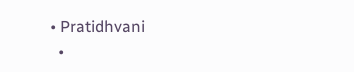• Pratidhvani
  •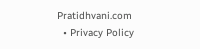Pratidhvani.com
  • Privacy Policy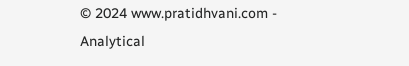© 2024 www.pratidhvani.com - Analytical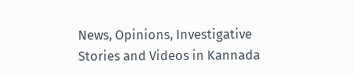News, Opinions, Investigative Stories and Videos in Kannada